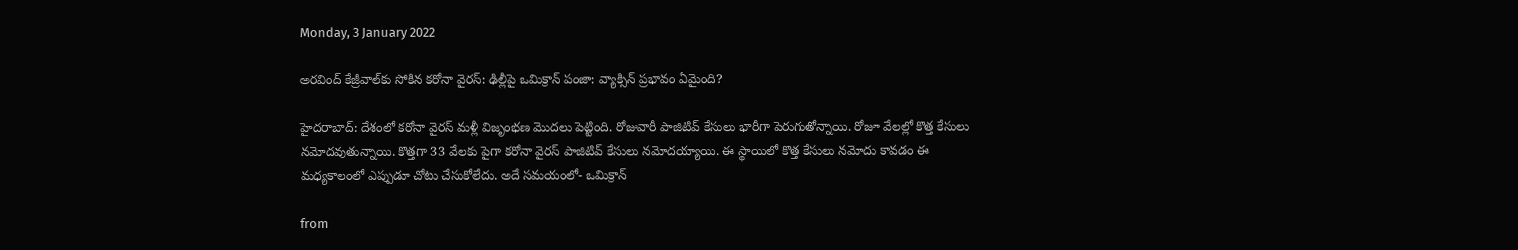Monday, 3 January 2022

అరవింద్ కేజ్రీవాల్‌కు సోకిన కరోనా వైరస్: ఢిల్లీపై ఒమిక్రాన్ పంజా: వ్యాక్సిన్ ప్రభావం ఏమైంది?

హైదరాబాద్: దేశంలో కరోనా వైరస్ మళ్లీ విజృంభణ మొదలు పెట్టింది. రోజువారీ పాజిటివ్ కేసులు భారీగా పెరుగుతోన్నాయి. రోజూ వేలల్లో కొత్త కేసులు నమోదవుతున్నాయి. కొత్తగా 33 వేలకు పైగా కరోనా వైరస్ పాజిటివ్ కేసులు నమోదయ్యాయి. ఈ స్థాయిలో కొత్త కేసులు నమోదు కావడం ఈ మధ్యకాలంలో ఎప్పుడూ చోటు చేసుకోలేదు. అదే సమయంలో- ఒమిక్రాన్

from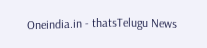Oneindia.in - thatsTelugu News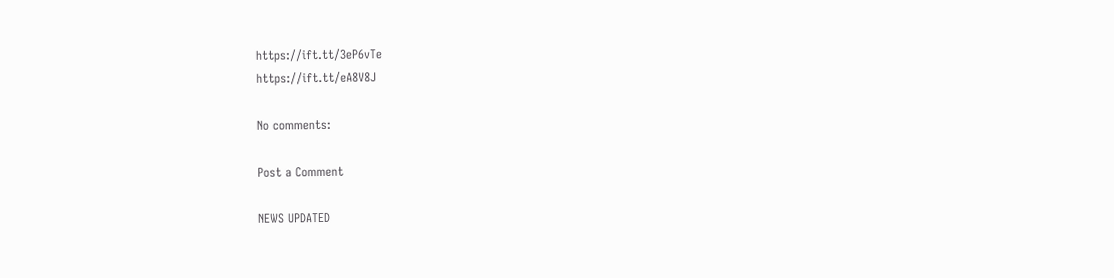https://ift.tt/3eP6vTe
https://ift.tt/eA8V8J

No comments:

Post a Comment

NEWS UPDATED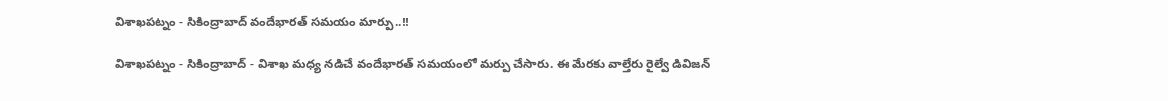విశాఖపట్నం - సికింద్రాబాద్ వందేభారత్ సమయం మార్పు..!!

విశాఖపట్నం - సికింద్రాబాద్ - విశాఖ మధ్య నడిచే వందేభారత్ సమయంలో మర్పు చేసారు. ఈ మేరకు వాల్తేరు రైల్వే డివిజన్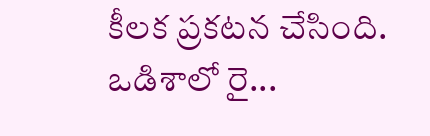కీలక ప్రకటన చేసింది. ఒడిశాలో రై...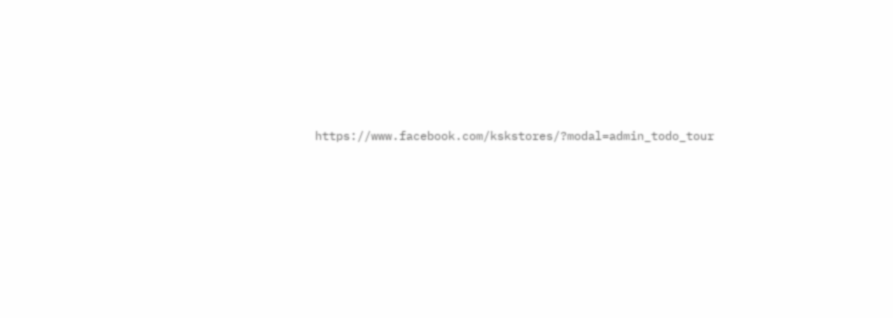https://www.facebook.com/kskstores/?modal=admin_todo_tour